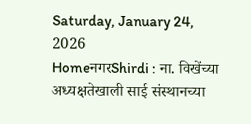Saturday, January 24, 2026
HomeनगरShirdi : ना. विखेंच्या अध्यक्षतेखाली साई संस्थानच्या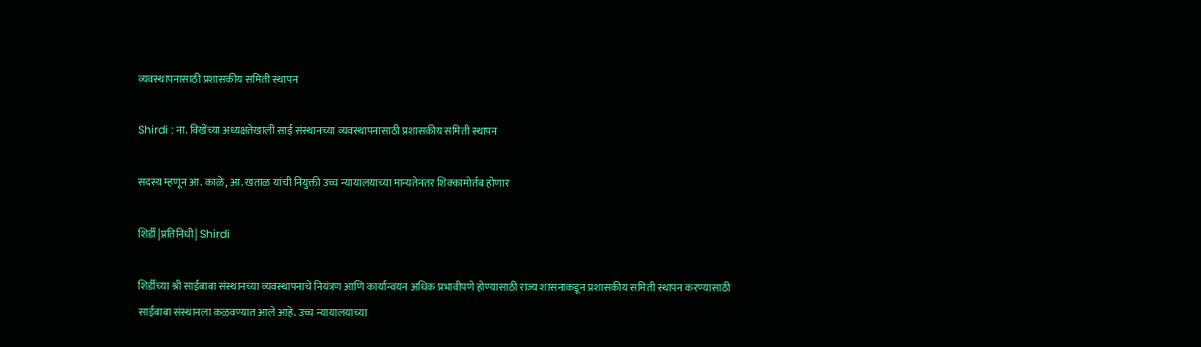व्यवस्थापनासाठी प्रशासकीय समिती स्थापन

Shirdi : ना. विखेंच्या अध्यक्षतेखाली साई संस्थानच्या व्यवस्थापनासाठी प्रशासकीय समिती स्थापन

सदस्य म्हणून आ. काळे, आ. खताळ यांची नियुक्ती उच्च न्यायालयाच्या मान्यतेनंतर शिक्कामोर्तब होणार

शिर्डी |प्रतिनिधी| Shirdi

शिर्डीच्या श्री साईबाबा संस्थानच्या व्यवस्थापनाचे नियंत्रण आणि कार्यान्वयन अधिक प्रभावीपणे होण्यासाठी राज्य शासनाकडून प्रशासकीय समिती स्थापन करण्यासाठी साईबाबा संस्थानला कळवण्यात आले आहे. उच्च न्यायालयाच्या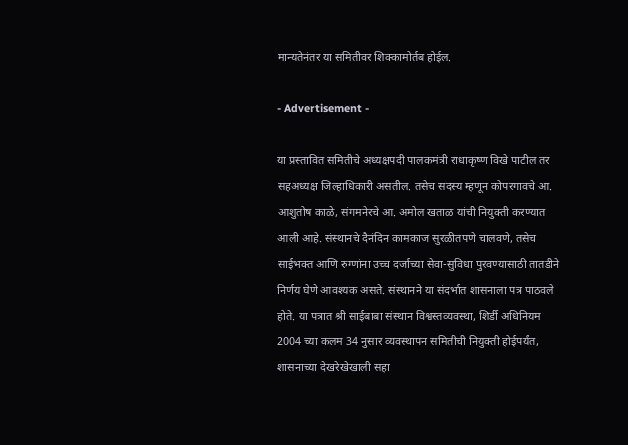मान्यतेनंतर या समितीवर शिक्कामोर्तब होईल.

- Advertisement -

या प्रस्तावित समितीचे अध्यक्षपदी पालकमंत्री राधाकृष्ण विखे पाटील तर सहअध्यक्ष जिल्हाधिकारी असतील. तसेच सदस्य म्हणून कोपरगावचे आ. आशुतोष काळे, संगमनेरचे आ. अमोल खताळ यांची नियुक्ती करण्यात आली आहे. संस्थानचे दैनंदिन कामकाज सुरळीतपणे चालवणे, तसेच साईभक्त आणि रुग्णांना उच्च दर्जाच्या सेवा-सुविधा पुरवण्यासाठी तातडीने निर्णय घेणे आवश्यक असते. संस्थानने या संदर्भात शासनाला पत्र पाठवले होते. या पत्रात श्री साईबाबा संस्थान विश्वस्तव्यवस्था, शिर्डी अधिनियम 2004 च्या कलम 34 नुसार व्यवस्थापन समितीची नियुक्ती होईपर्यंत, शासनाच्या देखरेखेखाली सहा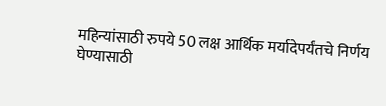महिन्यांसाठी रुपये 50 लक्ष आर्थिक मर्यादेपर्यंतचे निर्णय घेण्यासाठी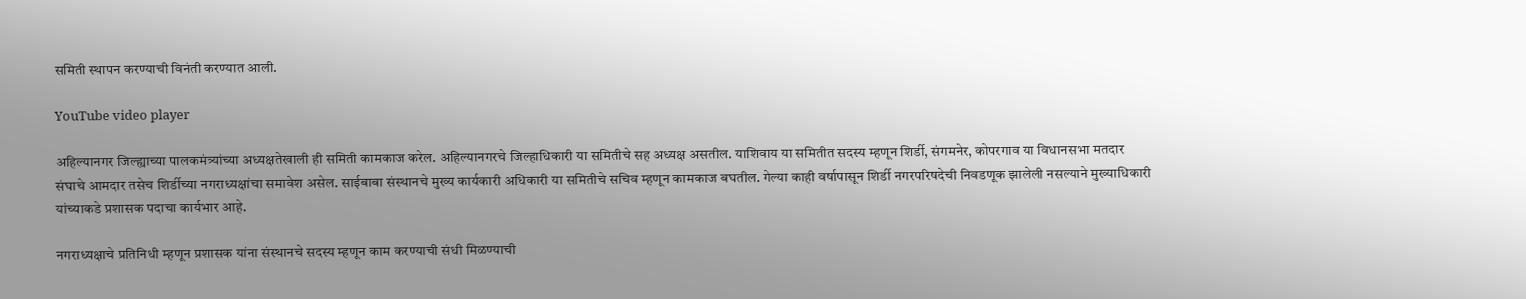समिती स्थापन करण्याची विनंती करण्यात आली.

YouTube video player

अहिल्यानगर जिल्ह्याच्या पालकमंत्र्यांच्या अध्यक्षतेखाली ही समिती कामकाज करेल. अहिल्यानगरचे जिल्हाधिकारी या समितीचे सह अध्यक्ष असतील. याशिवाय या समितीत सदस्य म्हणून शिर्डी, संगमनेर, कोपरगाव या विधानसभा मतदार संघाचे आमदार तसेच शिर्डीच्या नगराध्यक्षांचा समावेश असेल. साईबाबा संस्थानचे मुख्य कार्यकारी अधिकारी या समितीचे सचिव म्हणून कामकाज बघतील. गेल्या काही वर्षापासून शिर्डी नगरपरिषदेची निवडणूक झालेली नसल्याने मुख्याधिकारी यांच्याकडे प्रशासक पदाचा कार्यभार आहे.

नगराध्यक्षाचे प्रतिनिधी म्हणून प्रशासक यांना संस्थानचे सदस्य म्हणून काम करण्याची संधी मिळण्याची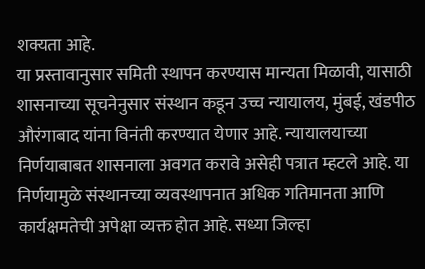शक्यता आहे.
या प्रस्तावानुसार समिती स्थापन करण्यास मान्यता मिळावी, यासाठी शासनाच्या सूचनेनुसार संस्थान कडून उच्च न्यायालय, मुंबई, खंडपीठ औरंगाबाद यांना विनंती करण्यात येणार आहे. न्यायालयाच्या निर्णयाबाबत शासनाला अवगत करावे असेही पत्रात म्हटले आहे. या निर्णयामुळे संस्थानच्या व्यवस्थापनात अधिक गतिमानता आणि कार्यक्षमतेची अपेक्षा व्यक्त होत आहे. सध्या जिल्हा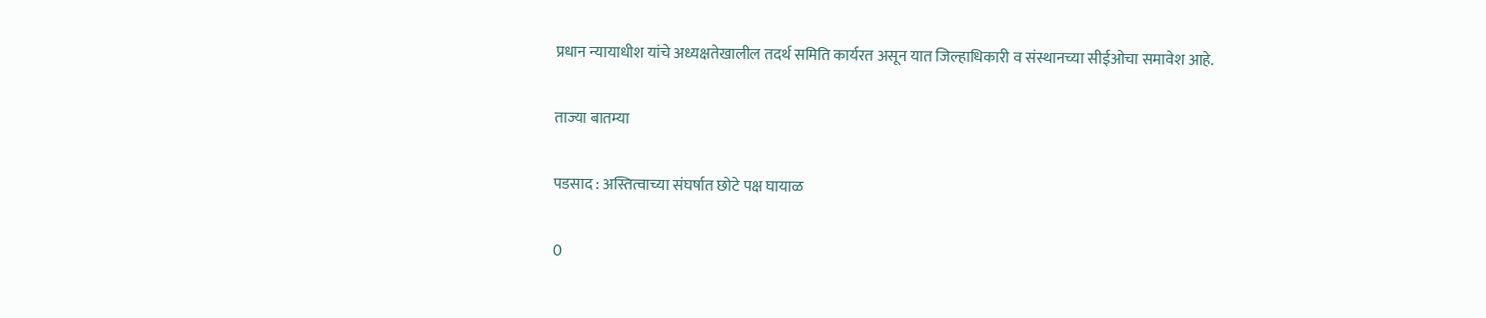प्रधान न्यायाधीश यांचे अध्यक्षतेखालील तदर्थ समिति कार्यरत असून यात जिल्हाधिकारी व संस्थानच्या सीईओचा समावेश आहे.

ताज्या बातम्या

पडसाद : अस्तित्वाच्या संघर्षात छोटे पक्ष घायाळ

0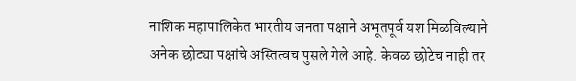नाशिक महापालिकेत भारतीय जनता पक्षाने अभूतपूर्व यश मिळविल्याने अनेक छोट्या पक्षांचे अस्तित्वच पुसले गेले आहे. केवळ छोटेच नाही तर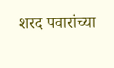शरद पवारांच्या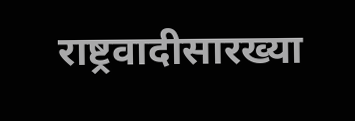राष्ट्रवादीसारख्या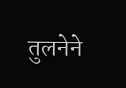तुलनेने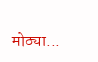मोठ्या...